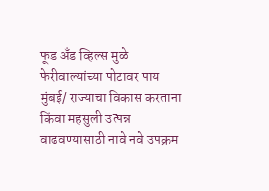फूड अँड व्हिल्स मुळे फेरीवाल्यांच्या पोटावर पाय
मुंबई/ राज्याचा विकास करताना किंवा महसुली उत्पन्न वाढवण्यासाठी नावे नवे उपक्रम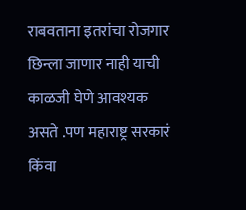राबवताना इतरांचा रोजगार छिन्ला जाणार नाही याची काळजी घेणे आवश्यक असते .पण महाराष्ट्र सरकारं किंवा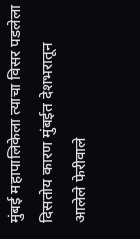मुंबई महापालिकेला त्याचा विसर पडलेला दिसतोय कारण मुंबईत देशभरातून आलेले फेरीवाले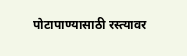पोटापाण्यासाठी रस्त्यावर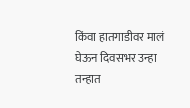किंवा हातगाडीवर मालं घेऊन दिवसभर उन्हा तन्हात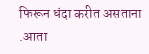फिरून धंदा करीत असताना .आता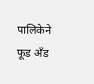पालिकेने फूड अँड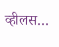व्हीलस…